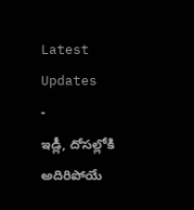Latest Updates
-
ఇడ్లీ, దోసల్లోకి అదిరిపోయే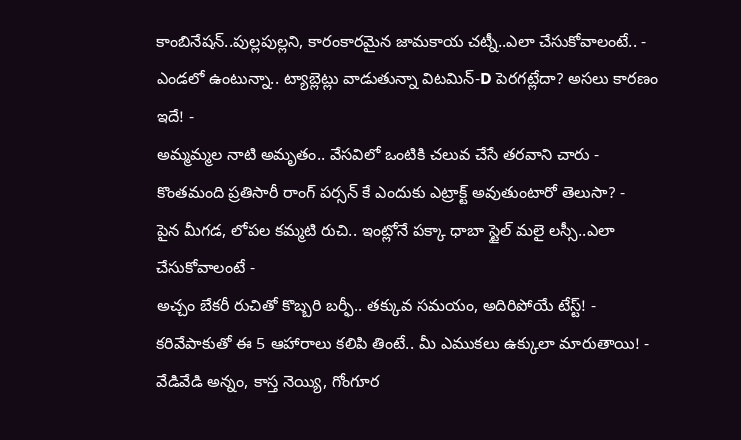కాంబినేషన్..పుల్లపుల్లని, కారంకారమైన జామకాయ చట్నీ..ఎలా చేసుకోవాలంటే.. -
ఎండలో ఉంటున్నా.. ట్యాబ్లెట్లు వాడుతున్నా విటమిన్-D పెరగట్లేదా? అసలు కారణం ఇదే! -
అమ్మమ్మల నాటి అమృతం.. వేసవిలో ఒంటికి చలువ చేసే తరవాని చారు -
కొంతమంది ప్రతిసారీ రాంగ్ పర్సన్ కే ఎందుకు ఎట్రాక్ట్ అవుతుంటారో తెలుసా? -
పైన మీగడ, లోపల కమ్మటి రుచి.. ఇంట్లోనే పక్కా ధాబా స్టైల్ మలై లస్సీ..ఎలా చేసుకోవాలంటే -
అచ్చం బేకరీ రుచితో కొబ్బరి బర్ఫీ.. తక్కువ సమయం, అదిరిపోయే టేస్ట్! -
కరివేపాకుతో ఈ 5 ఆహారాలు కలిపి తింటే.. మీ ఎముకలు ఉక్కులా మారుతాయి! -
వేడివేడి అన్నం, కాస్త నెయ్యి, గోంగూర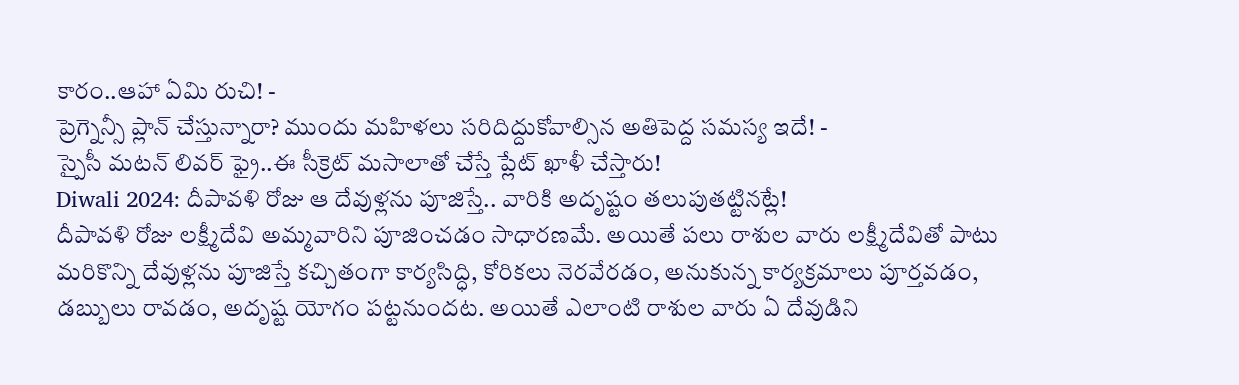కారం..ఆహా ఏమి రుచి! -
ప్రెగ్నెన్సీ ప్లాన్ చేస్తున్నారా? ముందు మహిళలు సరిదిద్దుకోవాల్సిన అతిపెద్ద సమస్య ఇదే! -
స్పైసీ మటన్ లివర్ ఫ్రై..ఈ సీక్రెట్ మసాలాతో చేస్తే ప్లేట్ ఖాళీ చేస్తారు!
Diwali 2024: దీపావళి రోజు ఆ దేవుళ్లను పూజిస్తే.. వారికి అదృష్టం తలుపుతట్టినట్లే!
దీపావళి రోజు లక్ష్మీదేవి అమ్మవారిని పూజించడం సాధారణమే. అయితే పలు రాశుల వారు లక్ష్మీదేవితో పాటు మరికొన్ని దేవుళ్లను పూజిస్తే కచ్చితంగా కార్యసిద్ధి, కోరికలు నెరవేరడం, అనుకున్న కార్యక్రమాలు పూర్తవడం, డబ్బులు రావడం, అదృష్ట యోగం పట్టనుందట. అయితే ఎలాంటి రాశుల వారు ఏ దేవుడిని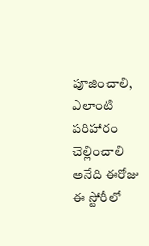పూజించాలి, ఎలాంటి పరిహారం చెల్లించాలి అనేది ఈరోజు ఈ స్టోరీలో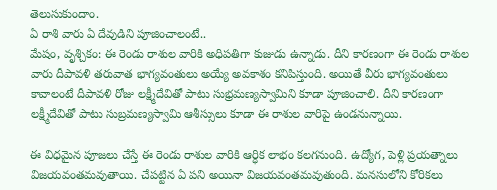తెలుసుకుందాం.
ఏ రాశి వారు ఏ దేవుడిని పూజించాలంటే..
మేషం, వృశ్చికం: ఈ రెండు రాశుల వారికి అధిపతిగా కుజుడు ఉన్నాడు. దీని కారణంగా ఈ రెండు రాశుల వారు దీపావళి తరువాత భాగ్యవంతులు అయ్యే అవకాశం కనిపిస్తుంది. అయితే వీరు భాగ్యవంతులు కావాలంటే దీపావళి రోజు లక్ష్మీదేవితో పాటు సుభ్రమణ్యస్వామిని కూడా పూజించాలి. దీని కారణంగా లక్ష్మీదేవితో పాటు సుబ్రమణ్యస్వామి ఆశీస్సులు కూడా ఈ రాశుల వారిపై ఉండనున్నాయి.

ఈ విధమైన పూజలు చేస్తే ఈ రెండు రాశుల వారికి ఆర్ధిక లాభం కలగనుంది. ఉద్యోగ, పెళ్లి ప్రయత్నాలు విజయవంతమవుతాయి. చేపట్టిన ఏ పని అయినా విజయవంతమవుతుంది. మనసులోని కోరికలు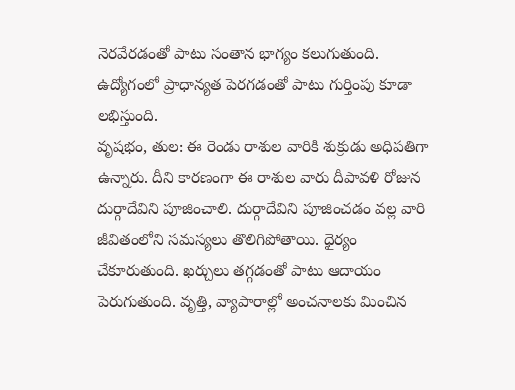నెరవేరడంతో పాటు సంతాన భాగ్యం కలుగుతుంది. ఉద్యోగంలో ప్రాధాన్యత పెరగడంతో పాటు గుర్తింపు కూడా లభిస్తుంది.
వృషభం, తుల: ఈ రెండు రాశుల వారికి శుక్రుడు అధిపతిగా ఉన్నారు. దీని కారణంగా ఈ రాశుల వారు దీపావళి రోజున దుర్గాదేవిని పూజించాలి. దుర్గాదేవిని పూజించడం వల్ల వారి జీవితంలోని సమస్యలు తొలిగిపోతాయి. ధైర్యం చేకూరుతుంది. ఖర్చులు తగ్గడంతో పాటు ఆదాయం పెరుగుతుంది. వృత్తి, వ్యాపారాల్లో అంచనాలకు మించిన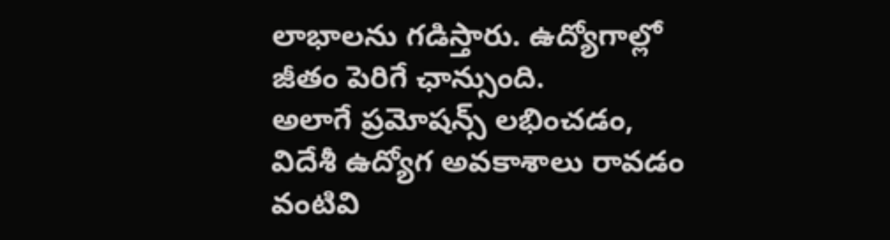లాభాలను గడిస్తారు. ఉద్యోగాల్లో జీతం పెరిగే ఛాన్సుంది.
అలాగే ప్రమోషన్స్ లభించడం, విదేశీ ఉద్యోగ అవకాశాలు రావడం వంటివి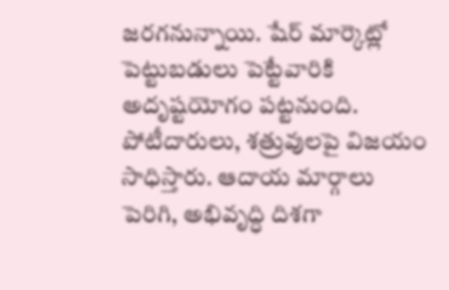జరగనున్నాయి. షేర్ మార్కెట్లో పెట్టుబడులు పెట్టేవారికి అదృష్టయోగం పట్టనుంది. పోటీదారులు, శత్రువులపై విజయం సాధిస్తారు. ఆదాయ మార్గాలు పెరిగి, అభివృద్ధి దిశగా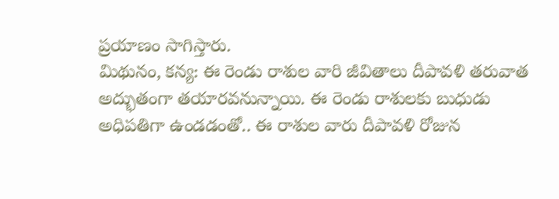ప్రయాణం సాగిస్తారు.
మిథునం, కన్య: ఈ రెండు రాశుల వారి జీవితాలు దీపావళి తరువాత అద్భుతంగా తయారవనున్నాయి. ఈ రెండు రాశులకు బుధుడు అధిపతిగా ఉండడంతో.. ఈ రాశుల వారు దీపావళి రోజున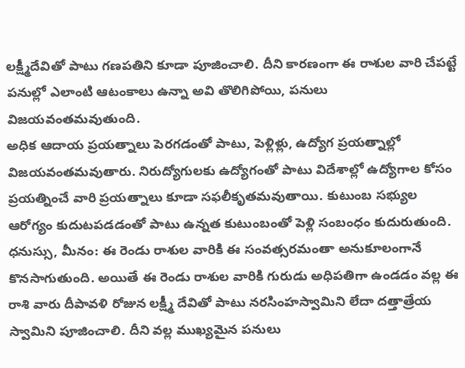లక్ష్మీదేవితో పాటు గణపతిని కూడా పూజించాలి. దీని కారణంగా ఈ రాశుల వారి చేపట్టే పనుల్లో ఎలాంటి ఆటంకాలు ఉన్నా అవి తొలిగిపోయి, పనులు విజయవంతమవుతుంది.
అధిక ఆదాయ ప్రయత్నాలు పెరగడంతో పాటు, పెళ్లిళ్లు, ఉద్యోగ ప్రయత్నాల్లో విజయవంతమవుతారు. నిరుద్యోగులకు ఉద్యోగంతో పాటు విదేశాల్లో ఉద్యోగాల కోసం ప్రయత్నించే వారి ప్రయత్నాలు కూడా సఫలీకృతమవుతాయి. కుటుంబ సభ్యుల ఆరోగ్యం కుదుటపడడంతో పాటు ఉన్నత కుటుంబంతో పెళ్లి సంబంధం కుదురుతుంది.
ధనుస్సు, మీనం: ఈ రెండు రాశుల వారికి ఈ సంవత్సరమంతా అనుకూలంగానే కొనసాగుతుంది. అయితే ఈ రెండు రాశుల వారికి గురుడు అధిపతిగా ఉండడం వల్ల ఈ రాశి వారు దీపావళి రోజున లక్ష్మీ దేవితో పాటు నరసింహస్వామిని లేదా దత్తాత్రేయ స్వామిని పూజించాలి. దీని వల్ల ముఖ్యమైన పనులు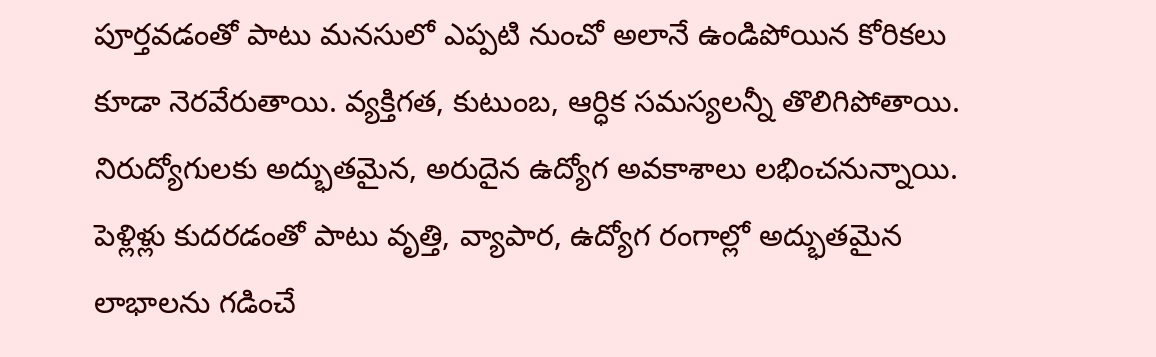పూర్తవడంతో పాటు మనసులో ఎప్పటి నుంచో అలానే ఉండిపోయిన కోరికలు కూడా నెరవేరుతాయి. వ్యక్తిగత, కుటుంబ, ఆర్ధిక సమస్యలన్నీ తొలిగిపోతాయి.
నిరుద్యోగులకు అద్భుతమైన, అరుదైన ఉద్యోగ అవకాశాలు లభించనున్నాయి. పెళ్లిళ్లు కుదరడంతో పాటు వృత్తి, వ్యాపార, ఉద్యోగ రంగాల్లో అద్భుతమైన లాభాలను గడించే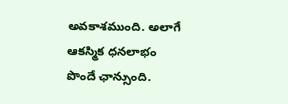అవకాశముంది. అలాగే ఆకస్మిక ధనలాభం పొందే ఛాన్సుంది.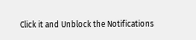Click it and Unblock the Notifications